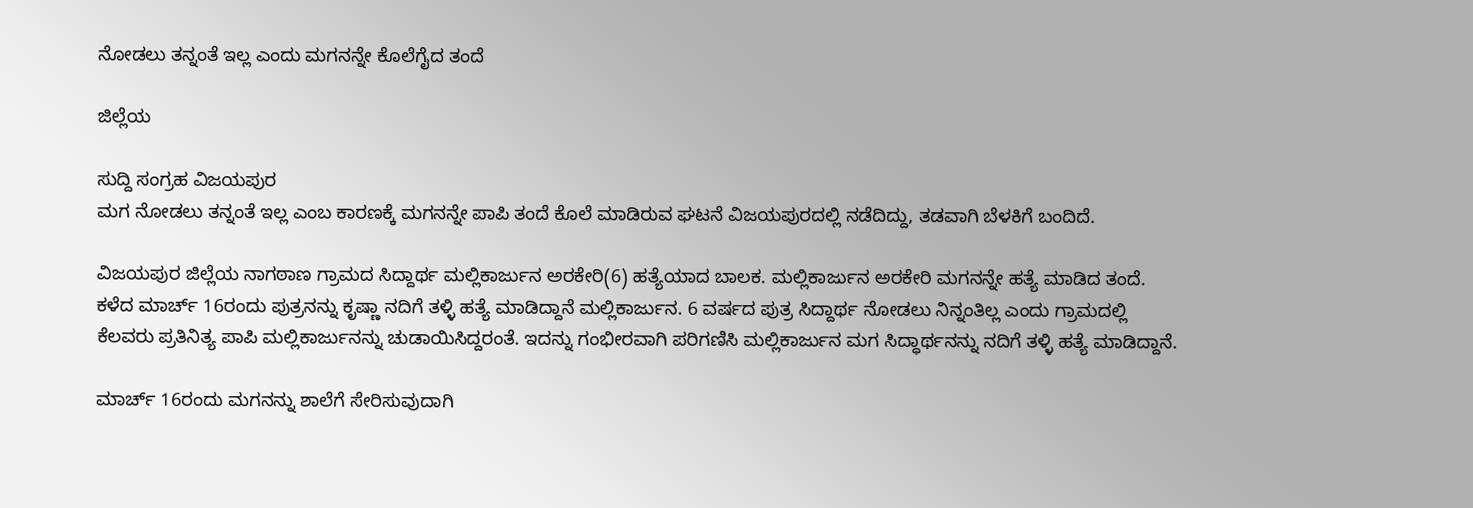ನೋಡಲು ತನ್ನಂತೆ ಇಲ್ಲ ಎಂದು ಮಗನನ್ನೇ ಕೊಲೆಗೈದ ತಂದೆ

ಜಿಲ್ಲೆಯ

ಸುದ್ದಿ ಸಂಗ್ರಹ ವಿಜಯಪುರ
ಮಗ ನೋಡಲು ತನ್ನಂತೆ ಇಲ್ಲ ಎಂಬ ಕಾರಣಕ್ಕೆ ಮಗನನ್ನೇ ಪಾಪಿ ತಂದೆ ಕೊಲೆ ಮಾಡಿರುವ ಘಟನೆ ವಿಜಯಪುರದಲ್ಲಿ ನಡೆದಿದ್ದು, ತಡವಾಗಿ ಬೆಳಕಿಗೆ ಬಂದಿದೆ.

ವಿಜಯಪುರ ಜಿಲ್ಲೆಯ ನಾಗಠಾಣ ಗ್ರಾಮದ ಸಿದ್ದಾರ್ಥ ಮಲ್ಲಿಕಾರ್ಜುನ ಅರಕೇರಿ(6) ಹತ್ಯೆಯಾದ ಬಾಲಕ. ಮಲ್ಲಿಕಾರ್ಜುನ ಅರಕೇರಿ ಮಗನನ್ನೇ ಹತ್ಯೆ ಮಾಡಿದ ತಂದೆ. ಕಳೆದ ಮಾರ್ಚ್ 16ರಂದು ಪುತ್ರನನ್ನು ಕೃಷ್ಣಾ ನದಿಗೆ ತಳ್ಳಿ ಹತ್ಯೆ ಮಾಡಿದ್ದಾನೆ ಮಲ್ಲಿಕಾರ್ಜುನ. 6 ವರ್ಷದ ಪುತ್ರ ಸಿದ್ದಾರ್ಥ ನೋಡಲು ನಿನ್ನಂತಿಲ್ಲ ಎಂದು ಗ್ರಾಮದಲ್ಲಿ ಕೆಲವರು ಪ್ರತಿನಿತ್ಯ ಪಾಪಿ ಮಲ್ಲಿಕಾರ್ಜುನನ್ನು ಚುಡಾಯಿಸಿದ್ದರಂತೆ. ಇದನ್ನು ಗಂಭೀರವಾಗಿ ಪರಿಗಣಿಸಿ ಮಲ್ಲಿಕಾರ್ಜುನ ಮಗ ಸಿದ್ಧಾರ್ಥನನ್ನು ನದಿಗೆ ತಳ್ಳಿ ಹತ್ಯೆ ಮಾಡಿದ್ದಾನೆ.

ಮಾರ್ಚ್ 16ರಂದು ಮಗನನ್ನು ಶಾಲೆಗೆ ಸೇರಿಸುವುದಾಗಿ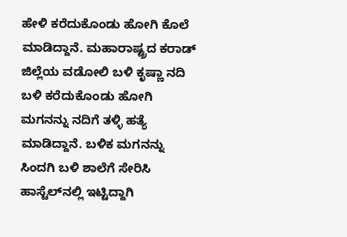ಹೇಳಿ ಕರೆದುಕೊಂಡು ಹೋಗಿ ಕೊಲೆ ಮಾಡಿದ್ದಾನೆ. ಮಹಾರಾಷ್ಟ್ರದ ಕರಾಡ್ ಜಿಲ್ಲೆಯ ವಡೋಲಿ ಬಳಿ ಕೃಷ್ಣಾ ನದಿ ಬಳಿ ಕರೆದುಕೊಂಡು ಹೋಗಿ ಮಗನನ್ನು ನದಿಗೆ ತಳ್ಳಿ ಹತ್ಯೆ ಮಾಡಿದ್ದಾನೆ. ಬಳಿಕ ಮಗನನ್ನು ಸಿಂದಗಿ ಬಳಿ ಶಾಲೆಗೆ ಸೇರಿಸಿ ಹಾಸ್ಟೆಲ್‌ನಲ್ಲಿ ಇಟ್ಟಿದ್ದಾಗಿ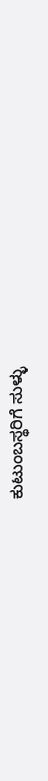ಕುಟುಂಬಸ್ಥರಿಗೆ ಸುಳ್ಳು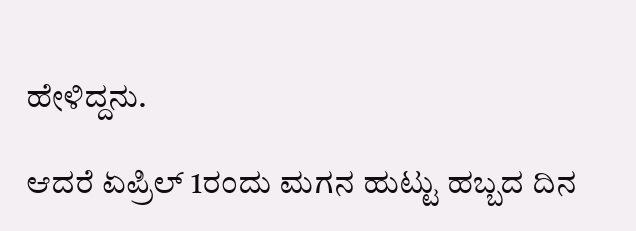ಹೇಳಿದ್ದನು.

ಆದರೆ ಏಪ್ರಿಲ್ 1ರಂದು ಮಗನ ಹುಟ್ಟು ಹಬ್ಬದ ದಿನ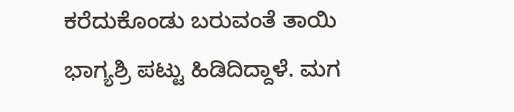ಕರೆದುಕೊಂಡು ಬರುವಂತೆ ತಾಯಿ ಭಾಗ್ಯಶ್ರಿ ಪಟ್ಟು ಹಿಡಿದಿದ್ದಾಳೆ. ಮಗ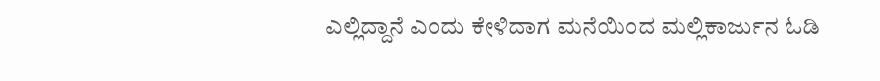ಎಲ್ಲಿದ್ದಾನೆ ಎಂದು ಕೇಳಿದಾಗ ಮನೆಯಿಂದ ಮಲ್ಲಿಕಾರ್ಜುನ ಓಡಿ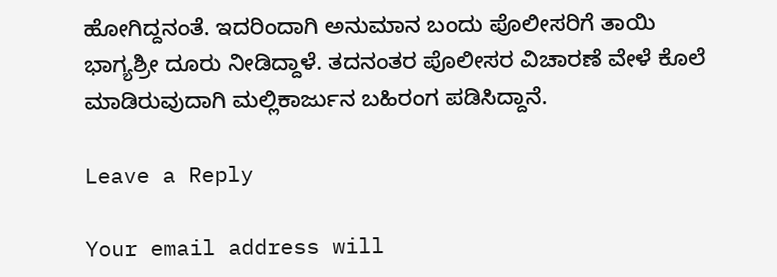ಹೋಗಿದ್ದನಂತೆ. ಇದರಿಂದಾಗಿ ಅನುಮಾನ ಬಂದು ಪೊಲೀಸರಿಗೆ ತಾಯಿ ಭಾಗ್ಯಶ್ರೀ ದೂರು ನೀಡಿದ್ದಾಳೆ. ತದನಂತರ ಪೊಲೀಸರ ವಿಚಾರಣೆ ವೇಳೆ ಕೊಲೆ ಮಾಡಿರುವುದಾಗಿ ಮಲ್ಲಿಕಾರ್ಜುನ ಬಹಿರಂಗ ಪಡಿಸಿದ್ದಾನೆ.

Leave a Reply

Your email address will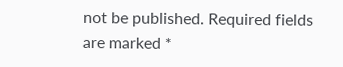not be published. Required fields are marked *